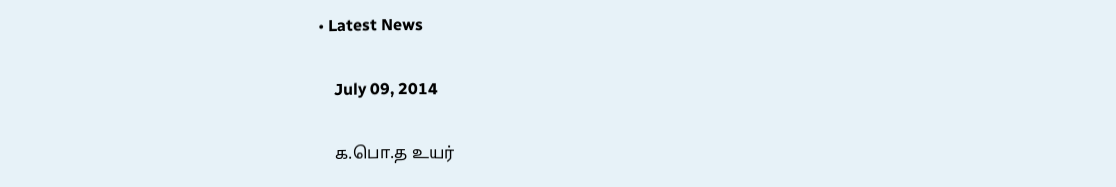• Latest News

    July 09, 2014

    க.பொ.த உயர்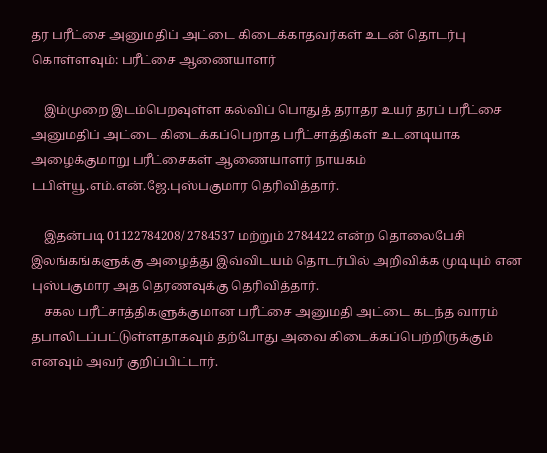தர பரீட்சை அனுமதிப் அட்டை கிடைக்காதவர்கள் உடன் தொடர்பு கொள்ளவும்: பரீட்சை ஆணையாளர்

    இம்முறை இடம்பெறவுள்ள கல்விப் பொதுத் தராதர உயர் தரப் பரீட்சை அனுமதிப் அட்டை கிடைக்கப்பெறாத பரீட்சாத்திகள் உடனடியாக அழைக்குமாறு பரீட்சைகள் ஆணையாளர் நாயகம் டபிள்யூ.எம்.என்.ஜே.புஸ்பகுமார தெரிவித்தார்.

    இதன்படி 01122784208/ 2784537 மற்றும் 2784422 என்ற தொலைபேசி இலங்கங்களுக்கு அழைத்து இவ்விடயம் தொடர்பில் அறிவிக்க முடியும் என புஸ்பகுமார அத தெரணவுக்கு தெரிவித்தார்.
    சகல பரீட்சாத்திகளுக்குமான பரீட்சை அனுமதி அட்டை கடந்த வாரம் தபாலிடப்பட்டுள்ளதாகவும் தற்போது அவை கிடைக்கப்பெற்றிருக்கும் எனவும் அவர் குறிப்பிட்டார்.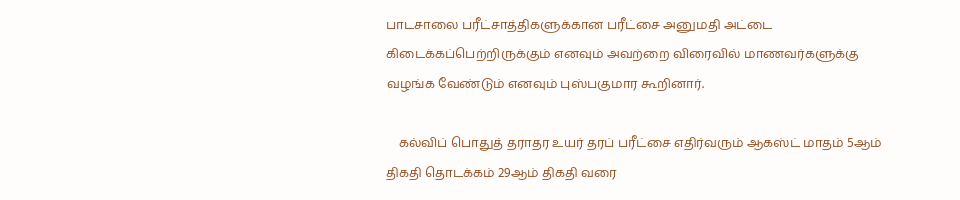பாடசாலை பரீட்சாத்திகளுக்கான பரீட்சை அனுமதி அட்டை கிடைக்கப்பெற்றிருக்கும் எனவும் அவற்றை விரைவில் மாணவர்களுக்கு வழங்க வேண்டும் எனவும் புஸ்பகுமார கூறினார்.

    கல்விப் பொதுத் தராதர உயர் தரப் பரீட்சை எதிர்வரும் ஆகஸ்ட் மாதம் 5ஆம் திகதி தொடக்கம் 29ஆம் திகதி வரை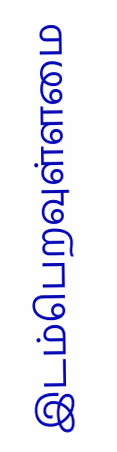இடம்பெறவுள்ளமை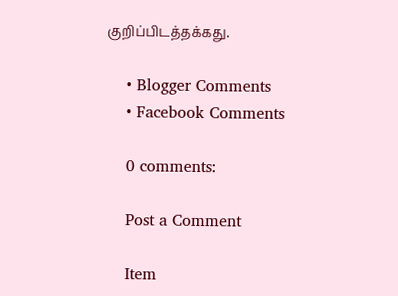குறிப்பிடத்தக்கது.

    • Blogger Comments
    • Facebook Comments

    0 comments:

    Post a Comment

    Item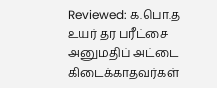Reviewed: க.பொ.த உயர் தர பரீட்சை அனுமதிப் அட்டை கிடைக்காதவர்கள்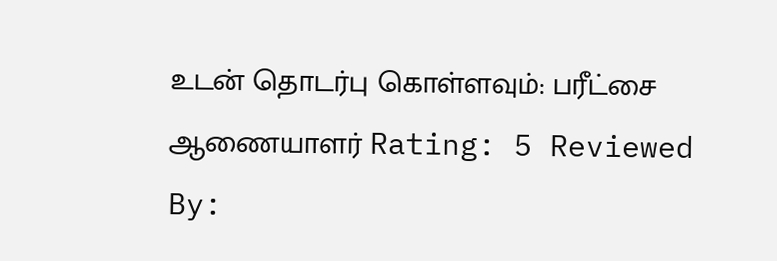உடன் தொடர்பு கொள்ளவும்: பரீட்சை ஆணையாளர் Rating: 5 Reviewed By: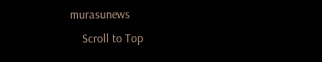murasunews
    Scroll to Top